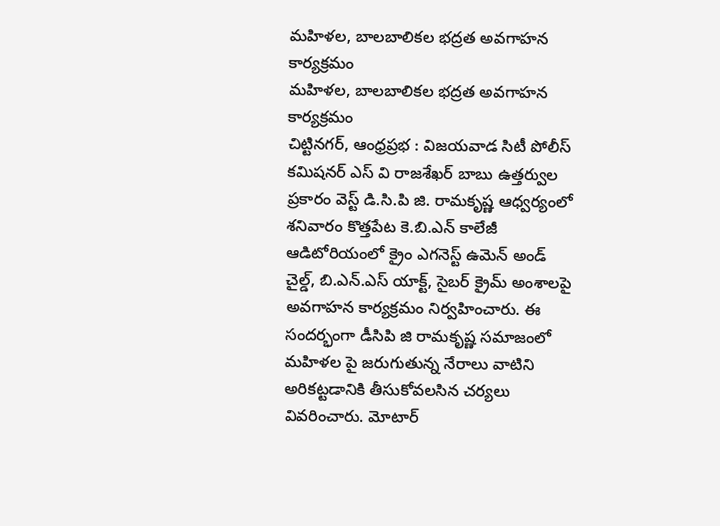మహిళల, బాలబాలికల భద్రత అవగాహన కార్యక్రమం
మహిళల, బాలబాలికల భద్రత అవగాహన కార్యక్రమం
చిట్టినగర్, ఆంధ్రప్రభ : విజయవాడ సిటీ పోలీస్ కమిషనర్ ఎస్ వి రాజశేఖర్ బాబు ఉత్తర్వుల ప్రకారం వెస్ట్ డి.సి.పి జి. రామకృష్ణ ఆధ్వర్యంలో శనివారం కొత్తపేట కె.బి.ఎన్ కాలేజీ ఆడిటోరియంలో క్రైం ఎగనెస్ట్ ఉమెన్ అండ్ చైల్డ్, బి.ఎన్.ఎస్ యాక్ట్, సైబర్ క్రైమ్ అంశాలపై అవగాహన కార్యక్రమం నిర్వహించారు. ఈ సందర్భంగా డీసిపి జి రామకృష్ణ సమాజంలో మహిళల పై జరుగుతున్న నేరాలు వాటిని అరికట్టడానికి తీసుకోవలసిన చర్యలు వివరించారు. మోటార్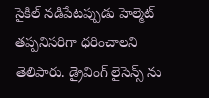సైకిల్ నడిపేటప్పుడు హెల్మెట్ తప్పనిసరిగా ధరించాలని తెలిపారు. డ్రైవింగ్ లైసెన్స్ ను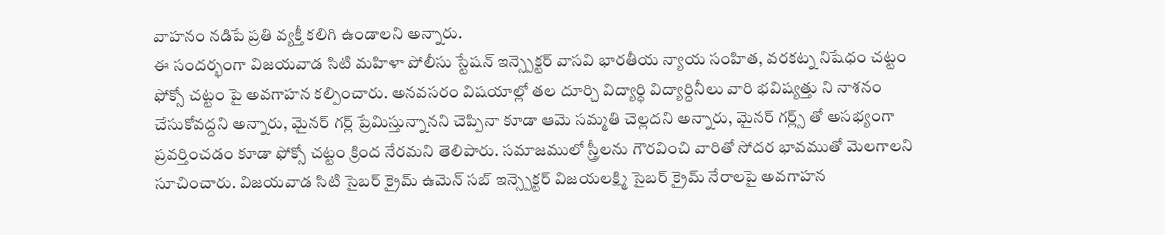వాహనం నడిపే ప్రతి వ్యక్తీ కలిగి ఉండాలని అన్నారు.
ఈ సందర్భంగా విజయవాడ సిటి మహిళా పోలీసు స్టేషన్ ఇన్స్పెక్టర్ వాసవి భారతీయ న్యాయ సంహిత, వరకట్న నిషేధం చట్టం ఫోక్సో చట్టం పై అవగాహన కల్పించారు. అనవసరం విషయాల్లో తల దూర్చి విద్యార్ధి విద్యార్దినీలు వారి భవిష్యత్తు ని నాశనం చేసుకోవద్దని అన్నారు, మైనర్ గర్ల్ ప్రేమిస్తున్నానని చెప్పినా కూడా ఆమె సమ్మతి చెల్లదని అన్నారు, మైనర్ గర్ల్స్ తో అసభ్యంగా ప్రవర్తించడం కూడా ఫోక్సో చట్టం క్రింద నేరమని తెలిపారు. సమాజములో స్త్రీలను గౌరవించి వారితో సోదర భావముతో మెలగాలని సూచించారు. విజయవాడ సిటి సైబర్ క్రైమ్ ఉమెన్ సబ్ ఇన్స్పెక్టర్ విజయలక్ష్మి సైబర్ క్రైమ్ నేరాలపై అవగాహన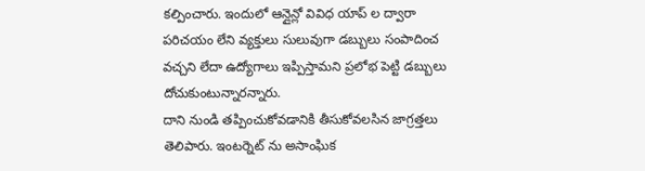కల్పించారు. ఇందులో ఆన్లైన్లో వివిధ యాప్ ల ద్వారా పరిచయం లేని వ్యక్తులు సులువుగా డబ్బులు సంపాదించ వచ్చని లేదా ఉద్యోగాలు ఇప్పిస్తామని ప్రలోభ పెట్టి డబ్బులు దోచుకుంటున్నారన్నారు.
దాని నుండి తప్పించుకోవడానికి తీసుకోవలసిన జాగ్రత్తలు తెలిపారు. ఇంటర్నెట్ ను అసాంఘిక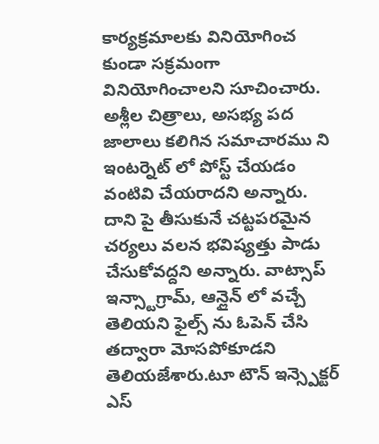కార్యక్రమాలకు వినియోగించ కుండా సక్రమంగా వినియోగించాలని సూచించారు. అశ్లీల చిత్రాలు, అసభ్య పద జాలాలు కలిగిన సమాచారము ని ఇంటర్నెట్ లో పోస్ట్ చేయడం వంటివి చేయరాదని అన్నారు. దాని పై తీసుకునే చట్టపరమైన చర్యలు వలన భవిష్యత్తు పాడు చేసుకోవద్దని అన్నారు. వాట్సాప్ ఇన్స్టాగ్రామ్, ఆన్లైన్ లో వచ్చే తెలియని ఫైల్స్ ను ఓపెన్ చేసి తద్వారా మోసపోకూడని తెలియజేశారు.టూ టౌన్ ఇన్స్పెక్టర్ ఎస్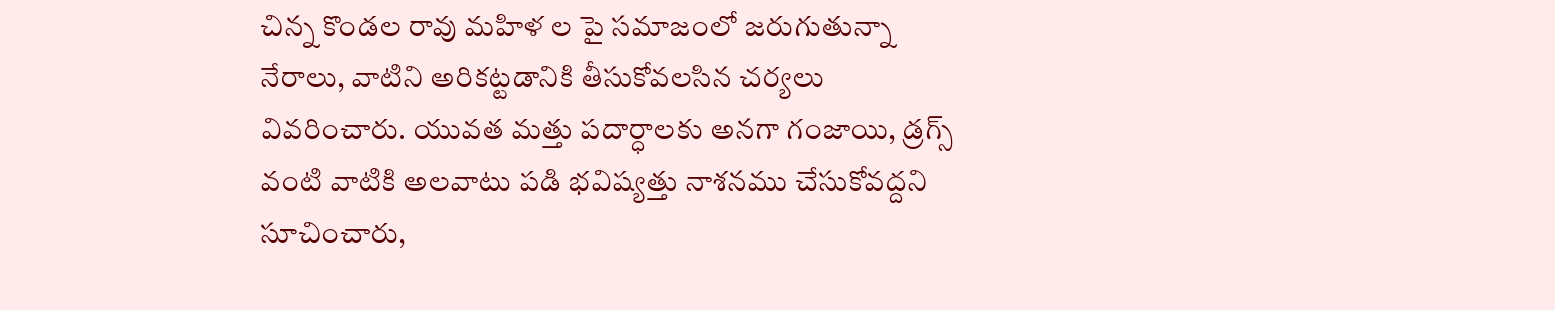చిన్న కొండల రావు మహిళ ల పై సమాజంలో జరుగుతున్నా నేరాలు, వాటిని అరికట్టడానికి తీసుకోవలసిన చర్యలు వివరించారు. యువత మత్తు పదార్ధాలకు అనగా గంజాయి, డ్రగ్స్ వంటి వాటికి అలవాటు పడి భవిష్యత్తు నాశనము చేసుకోవద్దని సూచించారు,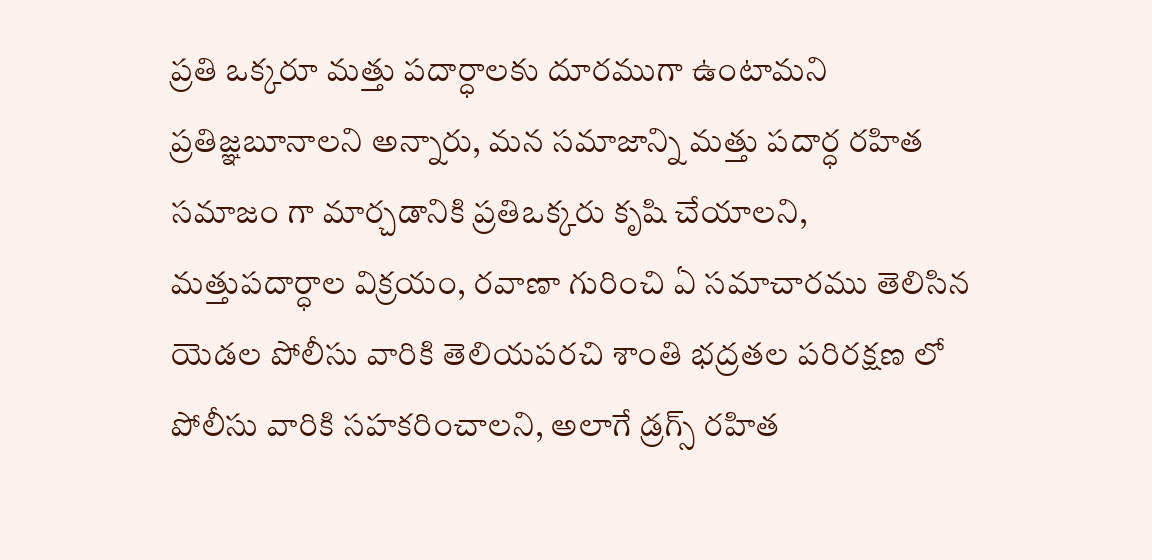ప్రతి ఒక్కరూ మత్తు పదార్ధాలకు దూరముగా ఉంటామని ప్రతిజ్ఞబూనాలని అన్నారు, మన సమాజాన్ని మత్తు పదార్ధ రహిత సమాజం గా మార్చడానికి ప్రతిఒక్కరు కృషి చేయాలని, మత్తుపదార్ధాల విక్రయం, రవాణా గురించి ఏ సమాచారము తెలిసిన యెడల పోలీసు వారికి తెలియపరచి శాంతి భద్రతల పరిరక్షణ లో పోలీసు వారికి సహకరించాలని, అలాగే డ్రగ్స్ రహిత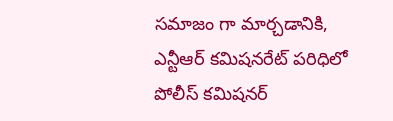సమాజం గా మార్చడానికి, ఎన్టీఆర్ కమిషనరేట్ పరిధిలో పోలీస్ కమిషనర్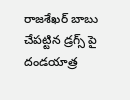రాజశేఖర్ బాబు చేపట్టిన డ్రగ్స్ పై దండయాత్ర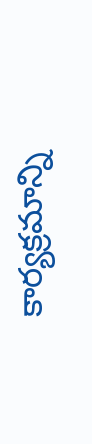కార్యక్రమాన్ని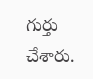గుర్తు చేశారు.